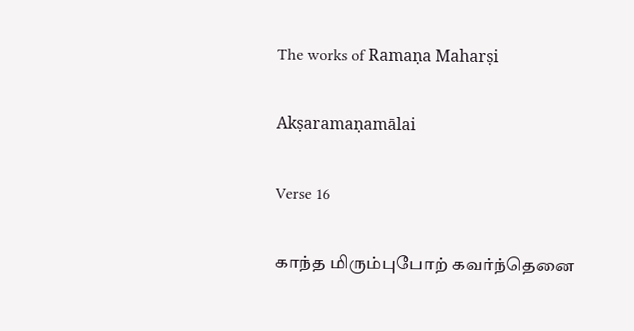The works of Ramaṇa Maharṣi

Akṣaramaṇamālai

Verse 16

காந்த மிரும்புபோற் கவர்ந்தெனை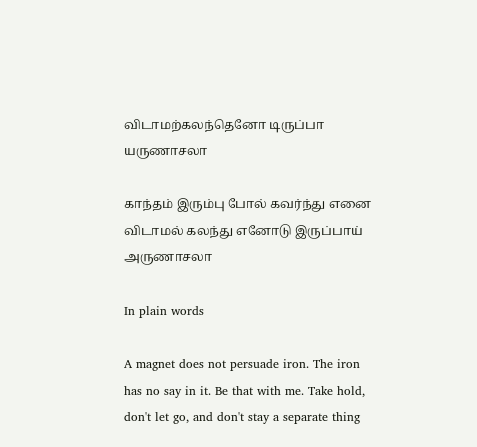விடாமற்கலந்தெனோ டிருப்பா யருணாசலா

காந்தம் இரும்பு போல் கவர்ந்து எனை விடாமல் கலந்து எனோடு இருப்பாய் அருணாசலா

In plain words

A magnet does not persuade iron. The iron has no say in it. Be that with me. Take hold, don't let go, and don't stay a separate thing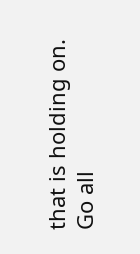that is holding on. Go all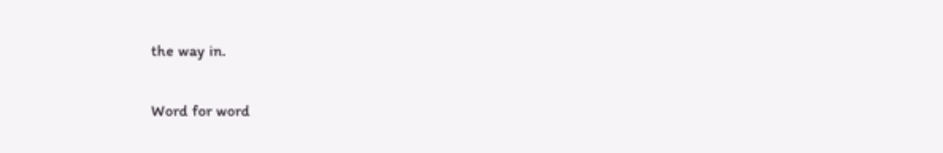the way in.

Word for word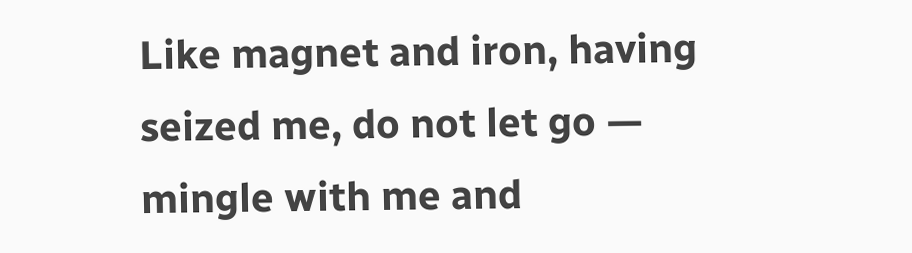Like magnet and iron, having seized me, do not let go — mingle with me and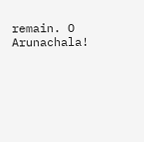remain. O Arunachala!